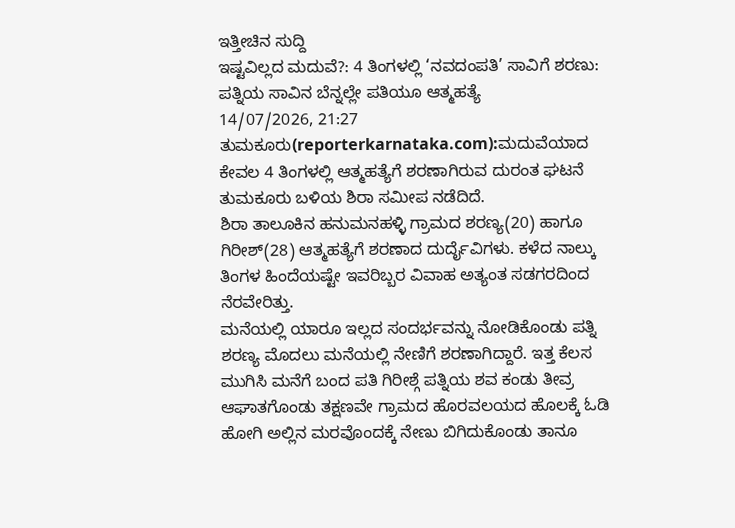ಇತ್ತೀಚಿನ ಸುದ್ದಿ
ಇಷ್ಟವಿಲ್ಲದ ಮದುವೆ?: 4 ತಿಂಗಳಲ್ಲಿ ‘ನವದಂಪತಿ’ ಸಾವಿಗೆ ಶರಣು: ಪತ್ನಿಯ ಸಾವಿನ ಬೆನ್ನಲ್ಲೇ ಪತಿಯೂ ಆತ್ಮಹತ್ಯೆ
14/07/2026, 21:27
ತುಮಕೂರು(reporterkarnataka.com):ಮದುವೆಯಾದ ಕೇವಲ 4 ತಿಂಗಳಲ್ಲಿ ಆತ್ಮಹತ್ಯೆಗೆ ಶರಣಾಗಿರುವ ದುರಂತ ಘಟನೆ ತುಮಕೂರು ಬಳಿಯ ಶಿರಾ ಸಮೀಪ ನಡೆದಿದೆ.
ಶಿರಾ ತಾಲೂಕಿನ ಹನುಮನಹಳ್ಳಿ ಗ್ರಾಮದ ಶರಣ್ಯ(20) ಹಾಗೂ ಗಿರೀಶ್(28) ಆತ್ಮಹತ್ಯೆಗೆ ಶರಣಾದ ದುರ್ದೈವಿಗಳು. ಕಳೆದ ನಾಲ್ಕು ತಿಂಗಳ ಹಿಂದೆಯಷ್ಟೇ ಇವರಿಬ್ಬರ ವಿವಾಹ ಅತ್ಯಂತ ಸಡಗರದಿಂದ ನೆರವೇರಿತ್ತು.
ಮನೆಯಲ್ಲಿ ಯಾರೂ ಇಲ್ಲದ ಸಂದರ್ಭವನ್ನು ನೋಡಿಕೊಂಡು ಪತ್ನಿ ಶರಣ್ಯ ಮೊದಲು ಮನೆಯಲ್ಲಿ ನೇಣಿಗೆ ಶರಣಾಗಿದ್ದಾರೆ. ಇತ್ತ ಕೆಲಸ ಮುಗಿಸಿ ಮನೆಗೆ ಬಂದ ಪತಿ ಗಿರೀಶ್ಗೆ ಪತ್ನಿಯ ಶವ ಕಂಡು ತೀವ್ರ ಆಘಾತಗೊಂಡು ತಕ್ಷಣವೇ ಗ್ರಾಮದ ಹೊರವಲಯದ ಹೊಲಕ್ಕೆ ಓಡಿ ಹೋಗಿ ಅಲ್ಲಿನ ಮರವೊಂದಕ್ಕೆ ನೇಣು ಬಿಗಿದುಕೊಂಡು ತಾನೂ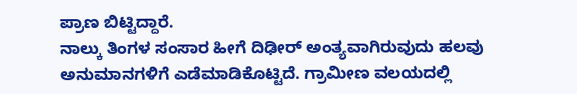ಪ್ರಾಣ ಬಿಟ್ಟಿದ್ದಾರೆ.
ನಾಲ್ಕು ತಿಂಗಳ ಸಂಸಾರ ಹೀಗೆ ದಿಢೀರ್ ಅಂತ್ಯವಾಗಿರುವುದು ಹಲವು ಅನುಮಾನಗಳಿಗೆ ಎಡೆಮಾಡಿಕೊಟ್ಟಿದೆ. ಗ್ರಾಮೀಣ ವಲಯದಲ್ಲಿ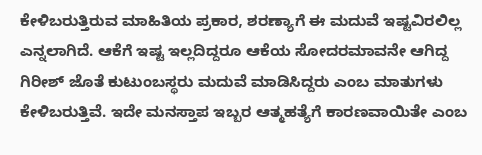ಕೇಳಿಬರುತ್ತಿರುವ ಮಾಹಿತಿಯ ಪ್ರಕಾರ, ಶರಣ್ಯಾಗೆ ಈ ಮದುವೆ ಇಷ್ಟವಿರಲಿಲ್ಲ ಎನ್ನಲಾಗಿದೆ. ಆಕೆಗೆ ಇಷ್ಟ ಇಲ್ಲದಿದ್ದರೂ ಆಕೆಯ ಸೋದರಮಾವನೇ ಆಗಿದ್ದ ಗಿರೀಶ್ ಜೊತೆ ಕುಟುಂಬಸ್ಥರು ಮದುವೆ ಮಾಡಿಸಿದ್ದರು ಎಂಬ ಮಾತುಗಳು ಕೇಳಿಬರುತ್ತಿವೆ. ಇದೇ ಮನಸ್ತಾಪ ಇಬ್ಬರ ಆತ್ಮಹತ್ಯೆಗೆ ಕಾರಣವಾಯಿತೇ ಎಂಬ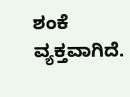ಶಂಕೆ ವ್ಯಕ್ತವಾಗಿದೆ.